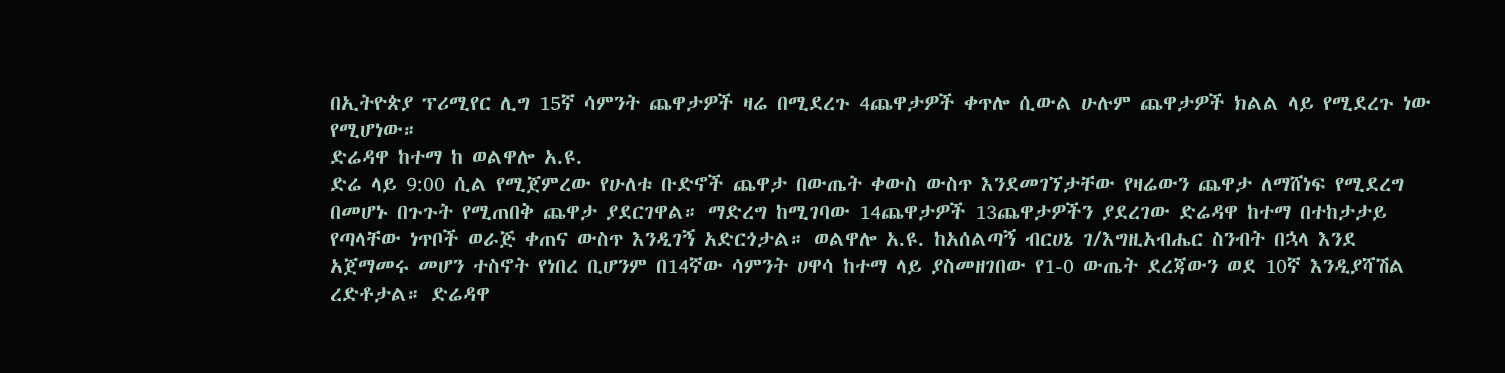በኢትዮጵያ ፕሪሚየር ሊግ 15ኛ ሳምንት ጨዋታዎች ዛሬ በሚደረጉ 4ጨዋታዎች ቀጥሎ ሲውል ሁሉም ጨዋታዎች ክልል ላይ የሚደረጉ ነው የሚሆነው።
ድሬዳዋ ከተማ ከ ወልዋሎ አ.ዩ.
ድሬ ላይ 9:00 ሲል የሚጀምረው የሁለቱ ቡድኖች ጨዋታ በውጤት ቀውስ ውስጥ እንደመገኘታቸው የዛሬውን ጨዋታ ለማሸነፍ የሚደረግ በመሆኑ በጉጉት የሚጠበቅ ጨዋታ ያደርገዋል። ማድረግ ከሚገባው 14ጨዋታዎች 13ጨዋታዎችን ያደረገው ድሬዳዋ ከተማ በተከታታይ የጣላቸው ነጥቦች ወራጅ ቀጠና ውስጥ እንዲገኝ አድርጎታል። ወልዋሎ አ.ዩ. ከአሰልጣኝ ብርሀኔ ገ/እግዚአብሔር ስንብት በኋላ እንደ አጀማመሩ መሆን ተስኖት የነበረ ቢሆንም በ14ኛው ሳምንት ሀዋሳ ከተማ ላይ ያስመዘገበው የ1-0 ውጤት ደረጃውን ወደ 10ኛ እንዲያሻሽል ረድቶታል። ድሬዳዋ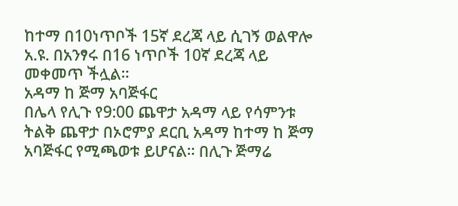ከተማ በ10ነጥቦች 15ኛ ደረጃ ላይ ሲገኝ ወልዋሎ አ.ዩ. በአንፃሩ በ16 ነጥቦች 10ኛ ደረጃ ላይ መቀመጥ ችሏል።
አዳማ ከ ጅማ አባጅፋር
በሌላ የሊጉ የ9:00 ጨዋታ አዳማ ላይ የሳምንቱ ትልቅ ጨዋታ በኦሮምያ ደርቢ አዳማ ከተማ ከ ጅማ አባጅፋር የሚጫወቱ ይሆናል። በሊጉ ጅማሬ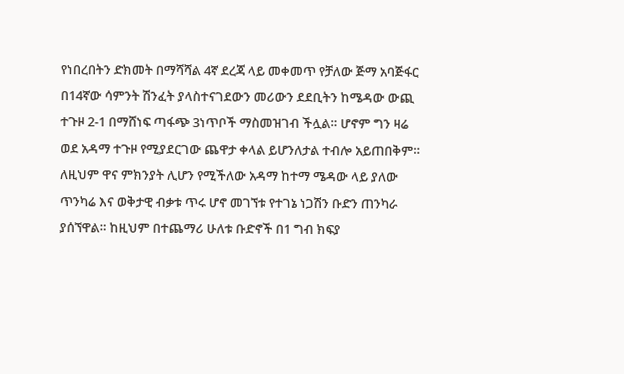የነበረበትን ድክመት በማሻሻል 4ኛ ደረጃ ላይ መቀመጥ የቻለው ጅማ አባጅፋር በ14ኛው ሳምንት ሽንፈት ያላስተናገደውን መሪውን ደደቢትን ከሜዳው ውጪ ተጉዞ 2-1 በማሸነፍ ጣፋጭ 3ነጥቦች ማስመዝገብ ችሏል። ሆኖም ግን ዛሬ ወደ አዳማ ተጉዞ የሚያደርገው ጨዋታ ቀላል ይሆንለታል ተብሎ አይጠበቅም። ለዚህም ዋና ምክንያት ሊሆን የሚችለው አዳማ ከተማ ሜዳው ላይ ያለው ጥንካሬ እና ወቅታዊ ብቃቱ ጥሩ ሆኖ መገኘቱ የተገኔ ነጋሽን ቡድን ጠንካራ ያሰኘዋል። ከዚህም በተጨማሪ ሁለቱ ቡድኖች በ1 ግብ ክፍያ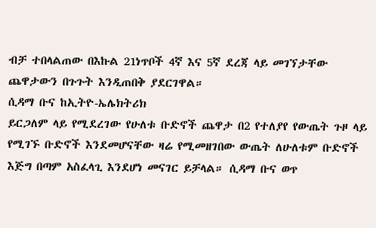ብቻ ተበላልጠው በእኩል 21ነጥቦች 4ኛ እና 5ኛ ደረጃ ላይ መገኘታቸው ጨዋታውን በጉጉት እንዲጠበቅ ያደርገዋል።
ሲዳማ ቡና ከኢትዮ-ኤሌክትሪክ
ይርጋለም ላይ የሚደረገው የሁለቱ ቡድኖች ጨዋታ በ2 የተለያየ የውጤት ጉዞ ላይ የሚገኙ ቡድኖች እንደመሆናቸው ዛሬ የሚመዘገበው ውጤት ለሁለቱም ቡድኖች እጅግ በጣም አስፈላጊ እንደሆነ መናገር ይቻላል። ሲዳማ ቡና ወጥ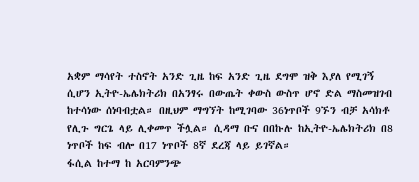አቋም ማሳየት ተስኖት አንድ ጊዜ ከፍ አንድ ጊዜ ደግሞ ዝቅ እያለ የሚገኝ ሲሆን ኢትዮ-ኤሌክትሪክ በአንፃሩ በውጤት ቀውስ ውስጥ ሆኖ ድል ማስመዝገብ ከተሳነው ሰነባብቷል። በዚህም ማግኘት ከሚገባው 36ነጥቦች 9ኙን ብቻ አሳክቶ የሊጉ ግርጌ ላይ ሊቀመጥ ችሏል። ሲዳማ ቡና በበኩሉ ከኢትዮ-ኤሌክትሪክ በ8 ነጥቦች ከፍ ብሎ በ17 ነጥቦች 8ኛ ደረጃ ላይ ይገኛል።
ፋሲል ከተማ ከ አርባምንጭ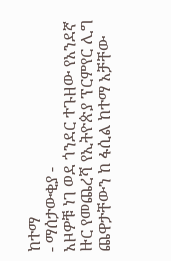ከተማ
- ማሰታውቂያ -
አዞዎቹ ነገ ወደ ጎንደር ተጉዘው የአንደኛ ዙር የመጨረሻ የኢትዮጵያ ፕርምየር ሊግ ጨዋታቸውን ከ ፋሲል ከተማ አቻቸው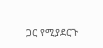ጋር የሚያደርጉ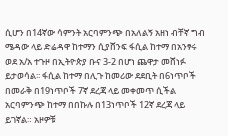ሲሆን በ14ኛው ሳምንት አርባምንጭ በአለልኝ አዘነ ብቸኛ ግብ ሜዳው ላይ ድሬዳዋ ከተማን ሲያሸንፍ ፋሲል ከተማ በአንፃሩ ወደ አ/አ ተጉዞ በኢትዮጵያ ቡና 3-2 በሆነ ጨዋታ መሸነፉ ይታወሳል፡፡ ፋሲል ከተማ በሊጉ ከመሪው ደደቢት በ6ነጥቦች በመራቅ በ19ነጥቦች 7ኛ ደረጃ ላይ መቀመጥ ሲችል አርባምንጭ ከተማ በበኩሉ በ13ነጥቦች 12ኛ ደረጃ ላይ ይገኛል። አዞዎቹ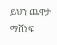ይህን ጨዋታ ማሸነፍ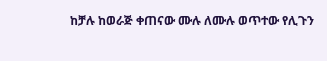ከቻሉ ከወራጅ ቀጠናው ሙሉ ለሙሉ ወጥተው የሊጉን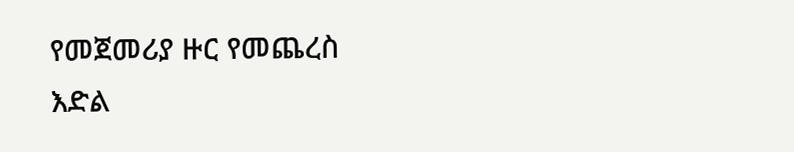የመጀመሪያ ዙር የመጨረስ እድል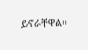ይኖራቸዋል።